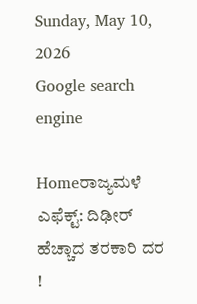Sunday, May 10, 2026
Google search engine

Homeರಾಜ್ಯಮಳೆ ಎಫೆಕ್ಟ್: ದಿಢೀರ್‌ ಹೆಚ್ಚಾದ ತರಕಾರಿ ದರ !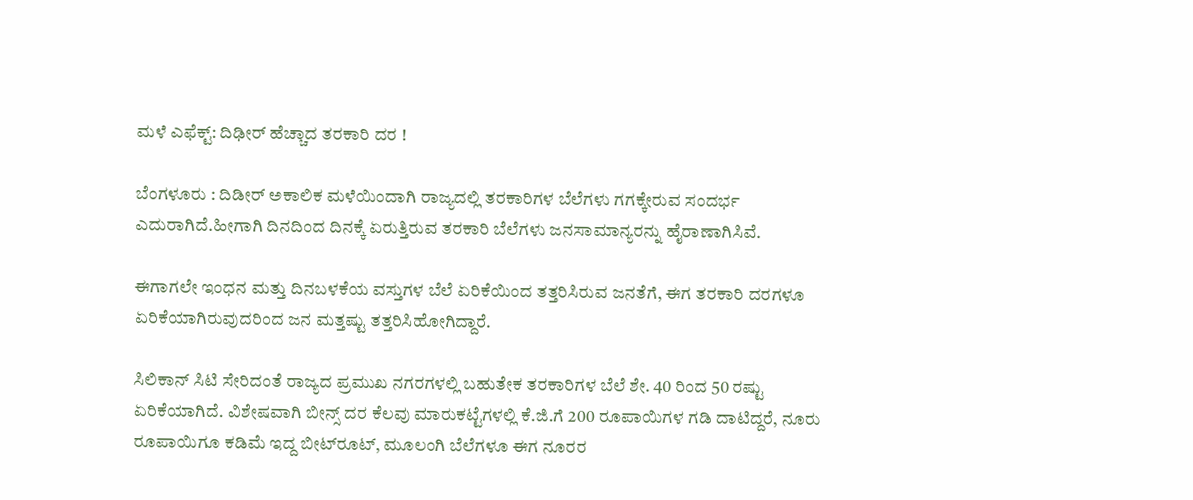ಮಳೆ ಎಫೆಕ್ಟ್: ದಿಢೀರ್‌ ಹೆಚ್ಚಾದ ತರಕಾರಿ ದರ !

ಬೆಂಗಳೂರು : ದಿಡೀರ್‌ ಅಕಾಲಿಕ ಮಳೆಯಿಂದಾಗಿ ರಾಜ್ಯದಲ್ಲಿ ತರಕಾರಿಗಳ ಬೆಲೆಗಳು ಗಗಕ್ಕೇರುವ ಸಂದರ್ಭ ಎದುರಾಗಿದೆ.ಹೀಗಾಗಿ ದಿನದಿಂದ ದಿನಕ್ಕೆ ಏರುತ್ತಿರುವ ತರಕಾರಿ ಬೆಲೆಗಳು ಜನಸಾಮಾನ್ಯರನ್ನು ಹೈರಾಣಾಗಿಸಿವೆ.

ಈಗಾಗಲೇ ಇಂಧನ ಮತ್ತು ದಿನಬಳಕೆಯ ವಸ್ತುಗಳ ಬೆಲೆ ಏರಿಕೆಯಿಂದ ತತ್ತರಿಸಿರುವ ಜನತೆಗೆ, ಈಗ ತರಕಾರಿ ದರಗಳೂ ಏರಿಕೆಯಾಗಿರುವುದರಿಂದ ಜನ ಮತ್ತಷ್ಟು ತತ್ತರಿಸಿಹೋಗಿದ್ದಾರೆ.

ಸಿಲಿಕಾನ್ ಸಿಟಿ ಸೇರಿದಂತೆ ರಾಜ್ಯದ ಪ್ರಮುಖ ನಗರಗಳಲ್ಲಿ ಬಹುತೇಕ ತರಕಾರಿಗಳ ಬೆಲೆ ಶೇ. 40 ರಿಂದ 50 ರಷ್ಟು ಏರಿಕೆಯಾಗಿದೆ. ವಿಶೇಷವಾಗಿ ಬೀನ್ಸ್ ದರ ಕೆಲವು ಮಾರುಕಟ್ಟೆಗಳಲ್ಲಿ ಕೆ.ಜಿ.ಗೆ 200 ರೂಪಾಯಿಗಳ ಗಡಿ ದಾಟಿದ್ದರೆ, ನೂರು ರೂಪಾಯಿಗೂ ಕಡಿಮೆ ಇದ್ದ ಬೀಟ್‌ರೂಟ್, ಮೂಲಂಗಿ ಬೆಲೆಗಳೂ ಈಗ ನೂರರ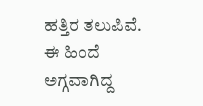ಹತ್ತಿರ ತಲುಪಿವೆ. ಈ ಹಿಂದೆ ಅಗ್ಗವಾಗಿದ್ದ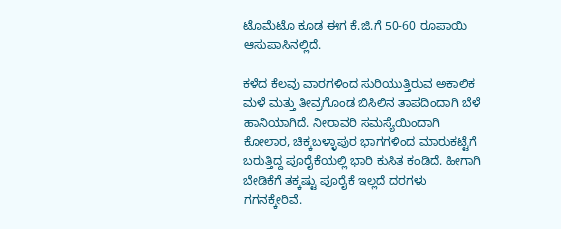ಟೊಮೆಟೊ ಕೂಡ ಈಗ ಕೆ.ಜಿ.ಗೆ 50-60 ರೂಪಾಯಿ ಆಸುಪಾಸಿನಲ್ಲಿದೆ.

ಕಳೆದ ಕೆಲವು ವಾರಗಳಿಂದ ಸುರಿಯುತ್ತಿರುವ ಅಕಾಲಿಕ ಮಳೆ ಮತ್ತು ತೀವ್ರಗೊಂಡ ಬಿಸಿಲಿನ ತಾಪದಿಂದಾಗಿ ಬೆಳೆ ಹಾನಿಯಾಗಿದೆ. ನೀರಾವರಿ ಸಮಸ್ಯೆಯಿಂದಾಗಿ ಕೋಲಾರ, ಚಿಕ್ಕಬಳ್ಳಾಪುರ ಭಾಗಗಳಿಂದ ಮಾರುಕಟ್ಟೆಗೆ ಬರುತ್ತಿದ್ದ ಪೂರೈಕೆಯಲ್ಲಿ ಭಾರಿ ಕುಸಿತ ಕಂಡಿದೆ. ಹೀಗಾಗಿ ಬೇಡಿಕೆಗೆ ತಕ್ಕಷ್ಟು ಪೂರೈಕೆ ಇಲ್ಲದೆ ದರಗಳು ಗಗನಕ್ಕೇರಿವೆ.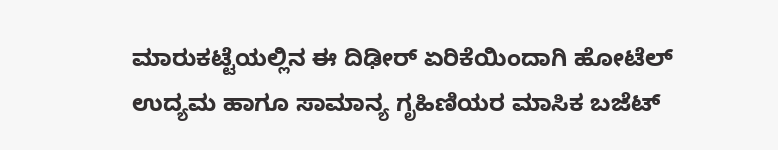ಮಾರುಕಟ್ಟೆಯಲ್ಲಿನ ಈ ದಿಢೀರ್ ಏರಿಕೆಯಿಂದಾಗಿ ಹೋಟೆಲ್ ಉದ್ಯಮ ಹಾಗೂ ಸಾಮಾನ್ಯ ಗೃಹಿಣಿಯರ ಮಾಸಿಕ ಬಜೆಟ್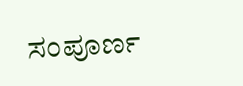ಸಂಪೂರ್ಣ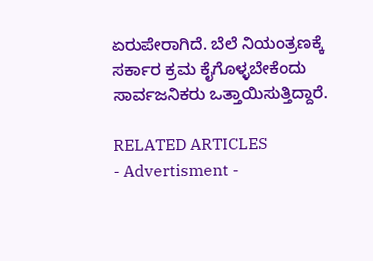ಏರುಪೇರಾಗಿದೆ. ಬೆಲೆ ನಿಯಂತ್ರಣಕ್ಕೆ ಸರ್ಕಾರ ಕ್ರಮ ಕೈಗೊಳ್ಳಬೇಕೆಂದು ಸಾರ್ವಜನಿಕರು ಒತ್ತಾಯಿಸುತ್ತಿದ್ದಾರೆ.

RELATED ARTICLES
- Advertisment -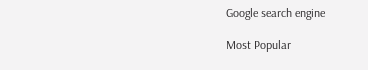Google search engine

Most Popular